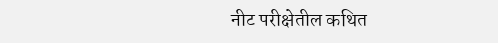नीट परीक्षेतील कथित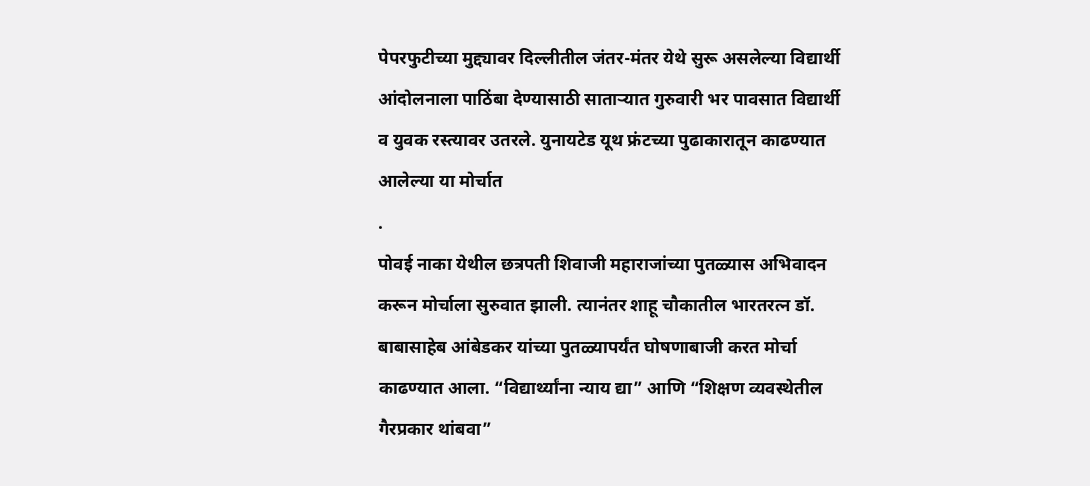पेपरफुटीच्या मुद्द्यावर दिल्लीतील जंतर-मंतर येथे सुरू असलेल्या विद्यार्थी आंदोलनाला पाठिंबा देण्यासाठी साताऱ्यात गुरुवारी भर पावसात विद्यार्थी व युवक रस्त्यावर उतरले. युनायटेड यूथ फ्रंटच्या पुढाकारातून काढण्यात आलेल्या या मोर्चात
.
पोवई नाका येथील छत्रपती शिवाजी महाराजांच्या पुतळ्यास अभिवादन करून मोर्चाला सुरुवात झाली. त्यानंतर शाहू चौकातील भारतरत्न डॉ. बाबासाहेब आंबेडकर यांच्या पुतळ्यापर्यंत घोषणाबाजी करत मोर्चा काढण्यात आला. “विद्यार्थ्यांना न्याय द्या” आणि “शिक्षण व्यवस्थेतील गैरप्रकार थांबवा”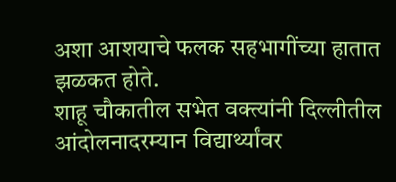अशा आशयाचे फलक सहभागींच्या हातात झळकत होते.
शाहू चौकातील सभेत वक्त्यांनी दिल्लीतील आंदोलनादरम्यान विद्यार्थ्यांवर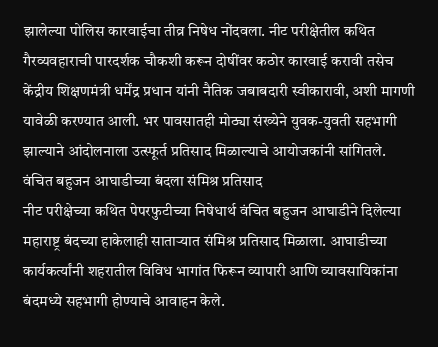झालेल्या पोलिस कारवाईचा तीव्र निषेध नोंदवला. नीट परीक्षेतील कथित गैरव्यवहाराची पारदर्शक चौकशी करून दोषींवर कठोर कारवाई करावी तसेच केंद्रीय शिक्षणमंत्री धर्मेंद्र प्रधान यांनी नैतिक जबाबदारी स्वीकारावी, अशी मागणी यावेळी करण्यात आली. भर पावसातही मोठ्या संख्येने युवक-युवती सहभागी झाल्याने आंदोलनाला उत्स्फूर्त प्रतिसाद मिळाल्याचे आयोजकांनी सांगितले.
वंचित बहुजन आघाडीच्या बंदला संमिश्र प्रतिसाद
नीट परीक्षेच्या कथित पेपरफुटीच्या निषेधार्थ वंचित बहुजन आघाडीने दिलेल्या महाराष्ट्र बंदच्या हाकेलाही साताऱ्यात संमिश्र प्रतिसाद मिळाला. आघाडीच्या कार्यकर्त्यांनी शहरातील विविध भागांत फिरून व्यापारी आणि व्यावसायिकांना बंदमध्ये सहभागी होण्याचे आवाहन केले.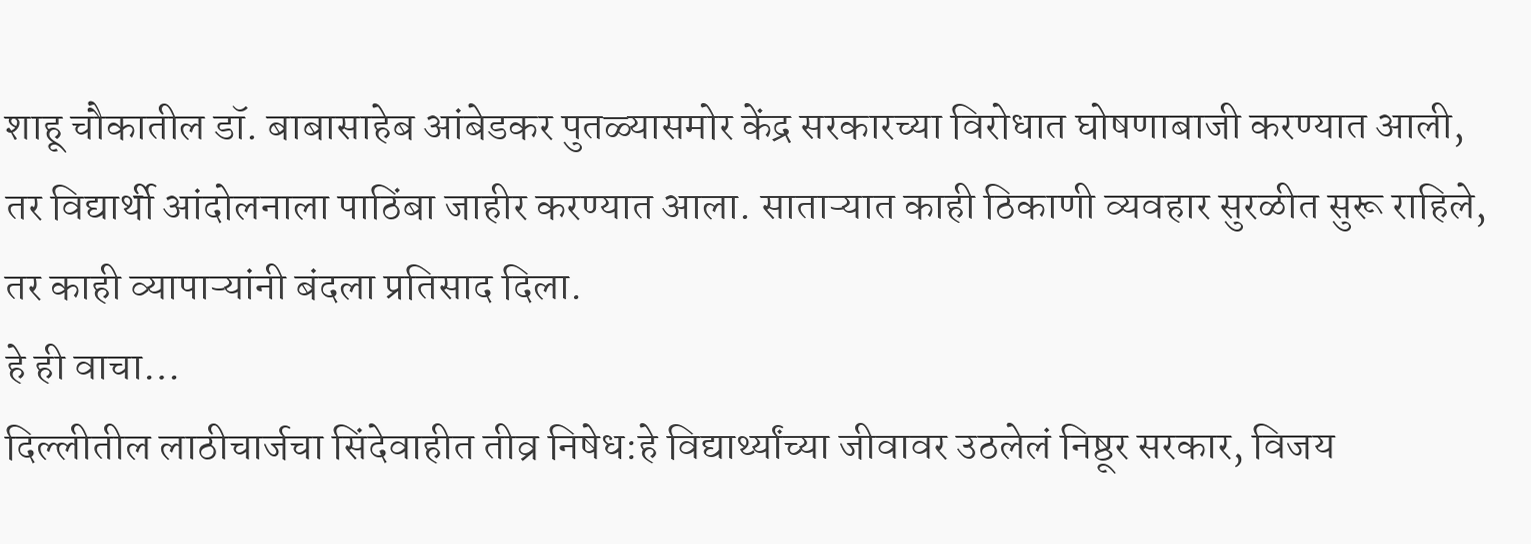शाहू चौकातील डॉ. बाबासाहेब आंबेडकर पुतळ्यासमोर केंद्र सरकारच्या विरोधात घोषणाबाजी करण्यात आली, तर विद्यार्थी आंदोलनाला पाठिंबा जाहीर करण्यात आला. साताऱ्यात काही ठिकाणी व्यवहार सुरळीत सुरू राहिले, तर काही व्यापाऱ्यांनी बंदला प्रतिसाद दिला.
हे ही वाचा…
दिल्लीतील लाठीचार्जचा सिंदेवाहीत तीव्र निषेध:हे विद्यार्थ्यांच्या जीवावर उठलेलं निष्ठूर सरकार, विजय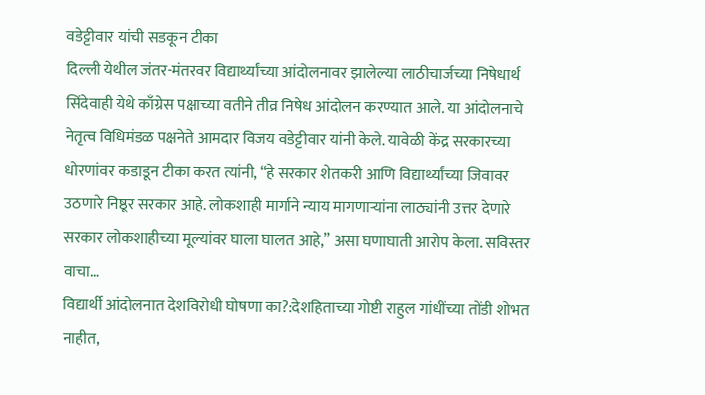वडेट्टीवार यांची सडकून टीका
दिल्ली येथील जंतर-मंतरवर विद्यार्थ्यांच्या आंदोलनावर झालेल्या लाठीचार्जच्या निषेधार्थ सिंदेवाही येथे काँग्रेस पक्षाच्या वतीने तीव्र निषेध आंदोलन करण्यात आले. या आंदोलनाचे नेतृत्व विधिमंडळ पक्षनेते आमदार विजय वडेट्टीवार यांनी केले. यावेळी केंद्र सरकारच्या धोरणांवर कडाडून टीका करत त्यांनी, “हे सरकार शेतकरी आणि विद्यार्थ्यांच्या जिवावर उठणारे निष्ठूर सरकार आहे. लोकशाही मार्गाने न्याय मागणाऱ्यांना लाठ्यांनी उत्तर देणारे सरकार लोकशाहीच्या मूल्यांवर घाला घालत आहे,” असा घणाघाती आरोप केला. सविस्तर वाचा…
विद्यार्थी आंदोलनात देशविरोधी घोषणा का?:देशहिताच्या गोष्टी राहुल गांधींच्या तोंडी शोभत नाहीत,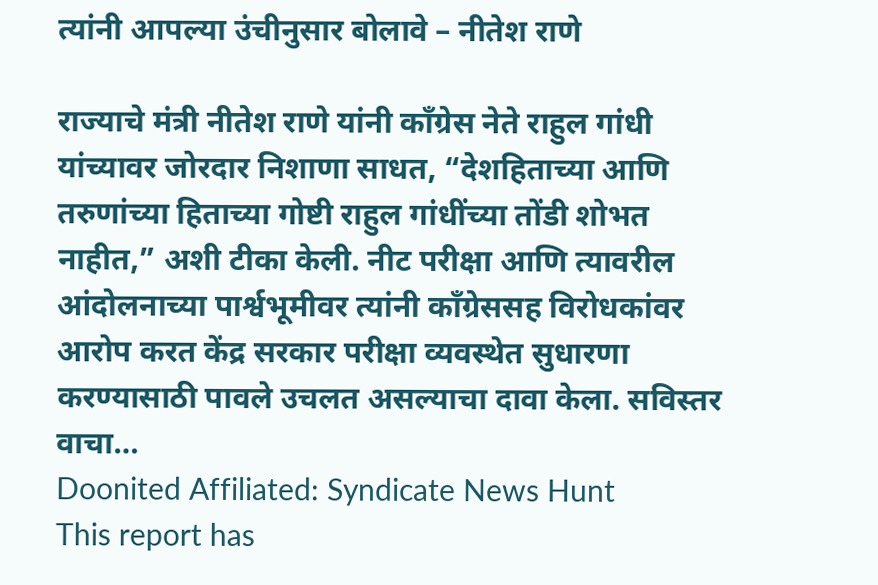त्यांनी आपल्या उंचीनुसार बोलावे – नीतेश राणे

राज्याचे मंत्री नीतेश राणे यांनी काँग्रेस नेते राहुल गांधी यांच्यावर जोरदार निशाणा साधत, “देशहिताच्या आणि तरुणांच्या हिताच्या गोष्टी राहुल गांधींच्या तोंडी शोभत नाहीत,” अशी टीका केली. नीट परीक्षा आणि त्यावरील आंदोलनाच्या पार्श्वभूमीवर त्यांनी काँग्रेससह विरोधकांवर आरोप करत केंद्र सरकार परीक्षा व्यवस्थेत सुधारणा करण्यासाठी पावले उचलत असल्याचा दावा केला. सविस्तर वाचा…
Doonited Affiliated: Syndicate News Hunt
This report has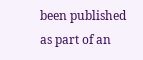been published as part of an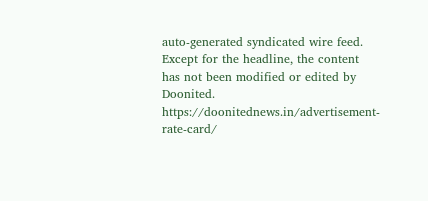auto-generated syndicated wire feed. Except for the headline, the content has not been modified or edited by Doonited.
https://doonitednews.in/advertisement-rate-card/